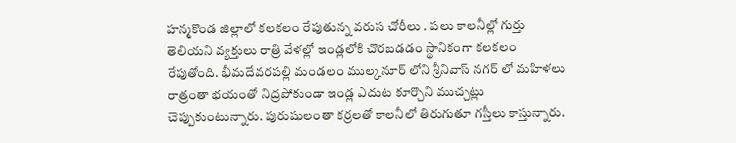హన్మకొండ జిల్లాలో కలకలం రేపుతున్న వరుస చోరీలు . పలు కాలనీల్లో గుర్తు తెలియని వ్యక్తులు రాత్రి వేళల్లో ఇండ్లలోకి చొరబడడం స్థానికంగా కలకలం రేపుతోంది. భీమదేవరపల్లి మండలం ముల్కనూర్ లోని శ్రీనివాస్ నగర్ లో మహిళలు రాత్రంతా భయంతో నిద్రపోకుండా ఇండ్ల ఎదుట కూర్చొని ముచ్చట్లు చెప్పుకుంటున్నారు. పురుషులంతా కర్రలతో కాలనీలో తిరుగుతూ గస్తీలు కాస్తున్నారు.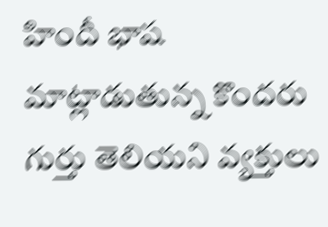హిందీ భాష మాట్లాడుతున్న కొందరు గుర్తు తెలియని వ్యక్తులు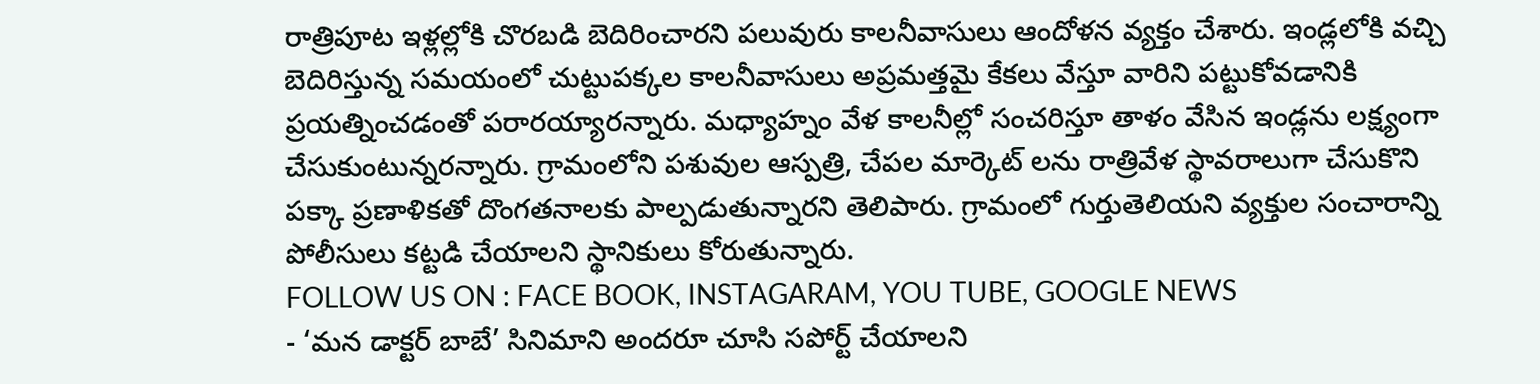రాత్రిపూట ఇళ్లల్లోకి చొరబడి బెదిరించారని పలువురు కాలనీవాసులు ఆందోళన వ్యక్తం చేశారు. ఇండ్లలోకి వచ్చి బెదిరిస్తున్న సమయంలో చుట్టుపక్కల కాలనీవాసులు అప్రమత్తమై కేకలు వేస్తూ వారిని పట్టుకోవడానికి ప్రయత్నించడంతో పరారయ్యారన్నారు. మధ్యాహ్నం వేళ కాలనీల్లో సంచరిస్తూ తాళం వేసిన ఇండ్లను లక్ష్యంగా చేసుకుంటున్నరన్నారు. గ్రామంలోని పశువుల ఆస్పత్రి, చేపల మార్కెట్ లను రాత్రివేళ స్థావరాలుగా చేసుకొని పక్కా ప్రణాళికతో దొంగతనాలకు పాల్పడుతున్నారని తెలిపారు. గ్రామంలో గుర్తుతెలియని వ్యక్తుల సంచారాన్ని పోలీసులు కట్టడి చేయాలని స్థానికులు కోరుతున్నారు.
FOLLOW US ON : FACE BOOK, INSTAGARAM, YOU TUBE, GOOGLE NEWS
- ‘మన డాక్టర్ బాబే’ సినిమాని అందరూ చూసి సపోర్ట్ చేయాలని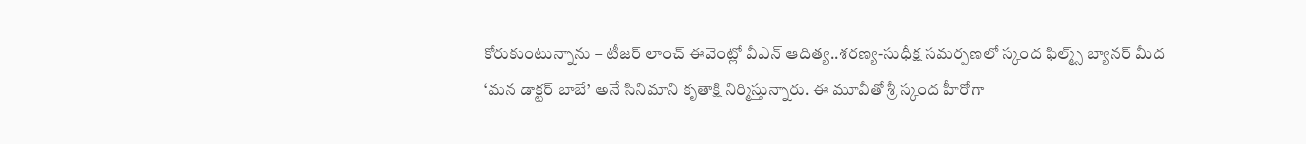కోరుకుంటున్నాను – టీజర్ లాంచ్ ఈవెంట్లో వీఎన్ ఆదిత్య..శరణ్య-సుధీక్ష సమర్పణలో స్కంద ఫిల్మ్స్ బ్యానర్ మీద ‘మన డాక్టర్ బాబే’ అనే సినిమాని కృతాక్షి నిర్మిస్తున్నారు. ఈ మూవీతో శ్రీ స్కంద హీరోగా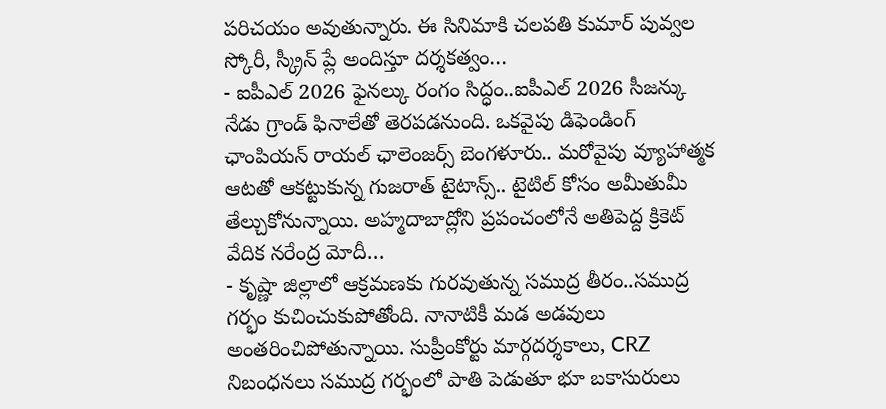పరిచయం అవుతున్నారు. ఈ సినిమాకి చలపతి కుమార్ పువ్వల స్కోరీ, స్క్రీన్ ప్లే అందిస్తూ దర్శకత్వం…
- ఐపీఎల్ 2026 ఫైనల్కు రంగం సిద్ధం..ఐపీఎల్ 2026 సీజన్కు నేడు గ్రాండ్ ఫినాలేతో తెరపడనుంది. ఒకవైపు డిఫెండింగ్ ఛాంపియన్ రాయల్ ఛాలెంజర్స్ బెంగళూరు.. మరోవైపు వ్యూహాత్మక ఆటతో ఆకట్టుకున్న గుజరాత్ టైటాన్స్.. టైటిల్ కోసం అమీతుమీ తేల్చుకోనున్నాయి. అహ్మదాబాద్లోని ప్రపంచంలోనే అతిపెద్ద క్రికెట్ వేదిక నరేంద్ర మోదీ…
- కృష్ణా జిల్లాలో ఆక్రమణకు గురవుతున్న సముద్ర తీరం..సముద్ర గర్భం కుచించుకుపోతోంది. నానాటికీ మడ అడవులు అంతరించిపోతున్నాయి. సుప్రీంకోర్టు మార్గదర్శకాలు, CRZ నిబంధనలు సముద్ర గర్భంలో పాతి పెడుతూ భూ బకాసురులు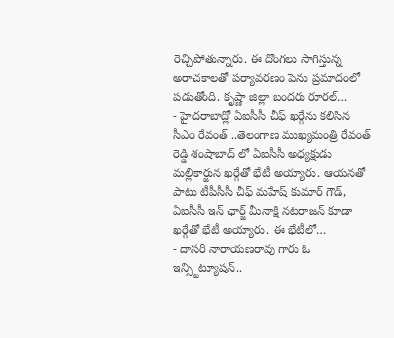రెచ్చిపోతున్నారు. ఈ దొంగలు సాగిస్తున్న అరాచకాలతో పర్యావరణం పెను ప్రమాదంలో పడుతోంది. కృష్ణా జిల్లా బందరు రూరల్…
- హైదరాబాద్లో ఏఐసీసీ చీఫ్ ఖర్గేను కలిసిన సీఎం రేవంత్ ..తెలంగాణ ముఖ్యమంత్రి రేవంత్ రెడ్డి శంషాబాద్ లో ఏఐసీసీ అధ్యక్షుడు మల్లికార్జున ఖర్గేతో భేటీ అయ్యారు. ఆయనతో పాటు టీపీసీసీ చీఫ్ మహేష్ కుమార్ గౌడ్, ఏఐసీసీ ఇన్ ఛార్జ్ మీనాక్షి నటరాజన్ కూడా ఖర్గేతో భేటీ అయ్యారు. ఈ భేటీలో…
- దాసరి నారాయణరావు గారు ఓ ఇన్స్టిట్యూషన్..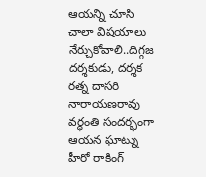ఆయన్ని చూసి చాలా విషయాలు నేర్చుకోవాలి..దిగ్గజ దర్శకుడు, దర్శక రత్న దాసరి నారాయణరావు వర్ధంతి సందర్భంగా ఆయన ఘాట్ను హీరో రాకింగ్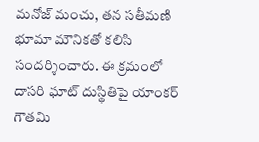మనోజ్ మంచు, తన సతీమణి భూమా మౌనికతో కలిసి సందర్శించారు. ఈ క్రమంలో దాసరి ఘాట్ దుస్థితిపై యాంకర్ గౌతమి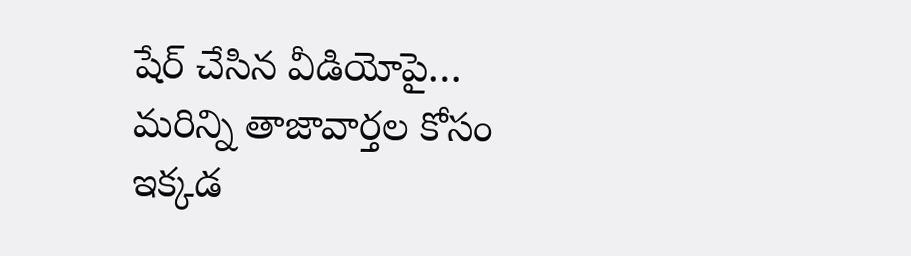షేర్ చేసిన వీడియోపై…
మరిన్ని తాజావార్తల కోసం ఇక్కడ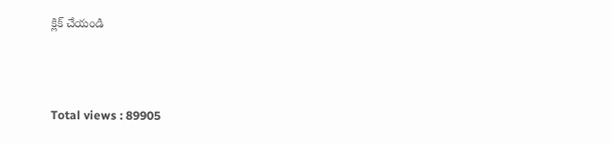క్లిక్ చేయండి



Total views : 89905